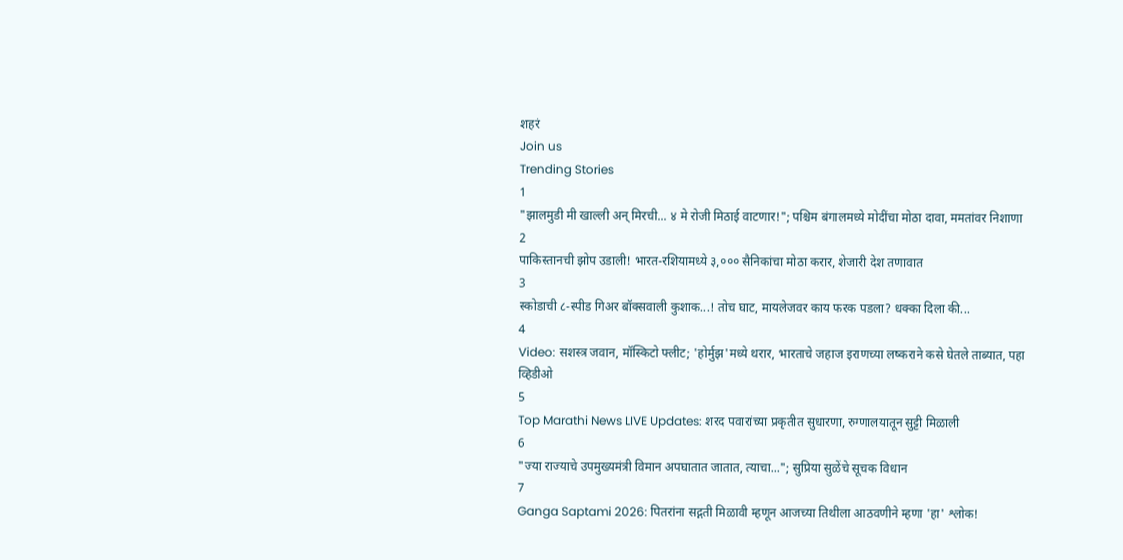शहरं
Join us
Trending Stories
1
"झालमुडी मी खाल्ली अन् मिरची... ४ मे रोजी मिठाई वाटणार!"; पश्चिम बंगालमध्ये मोदींचा मोठा दावा, ममतांवर निशाणा
2
पाकिस्तानची झोप उडाली! भारत-रशियामध्ये ३,००० सैनिकांचा मोठा करार, शेजारी देश तणावात
3
स्कोडाची ८-स्पीड गिअर बॉक्सवाली कुशाक...! तोच घाट, मायलेजवर काय फरक पडला? धक्का दिला की...
4
Video: सशस्त्र जवान, मॉस्किटो फ्लीट; 'होर्मुझ'मध्ये थरार, भारताचे जहाज इराणच्या लष्कराने कसे घेतले ताब्यात, पहा व्हिडीओ
5
Top Marathi News LIVE Updates: शरद पवारांच्या प्रकृतीत सुधारणा, रुग्णालयातून सुट्टी मिळाली
6
"ज्या राज्याचे उपमुख्यमंत्री विमान अपघातात जातात, त्याचा..."; सुप्रिया सुळेंचे सूचक विधान
7
Ganga Saptami 2026: पितरांना सद्गती मिळावी म्हणून आजच्या तिथीला आठवणीने म्हणा 'हा' श्लोक!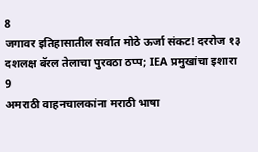8
जगावर इतिहासातील सर्वात मोठे ऊर्जा संकट! दररोज १३ दशलक्ष बॅरल तेलाचा पुरवठा ठप्प; IEA प्रमुखांचा इशारा
9
अमराठी वाहनचालकांना मराठी भाषा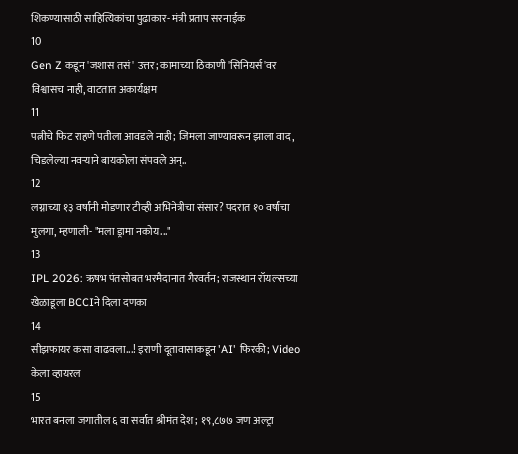शिकण्यासाठी साहित्यिकांचा पुढाकार- मंत्री प्रताप सरनाईक
10
Gen Z कडून 'जशास तसं' उत्तर; कामाच्या ठिकाणी 'सिनियर्स'वर विश्वासच नाही, वाटतात अकार्यक्षम
11
पत्नीचे फिट राहणे पतीला आवडले नाही; जिमला जाण्यावरून झाला वाद, चिडलेल्या नवऱ्याने बायकोला संपवले अन्..
12
लग्नाच्या १३ वर्षांनी मोडणार टीव्ही अभिनेत्रीचा संसार? पदरात १० वर्षांचा मुलगा, म्हणाली- "मला ड्रामा नकोय..."
13
IPL 2026: ऋषभ पंतसोबत भरमैदानात गैरवर्तन; राजस्थान रॉयल्सच्या खेळाडूला BCCIने दिला दणका
14
सीझफायर कसा वाढवला...! इराणी दूतावासाकडून 'AI' फिरकी; Video केला व्हायरल
15
भारत बनला जगातील ६ वा सर्वात श्रीमंत देश; १९,८७७ जण अल्ट्रा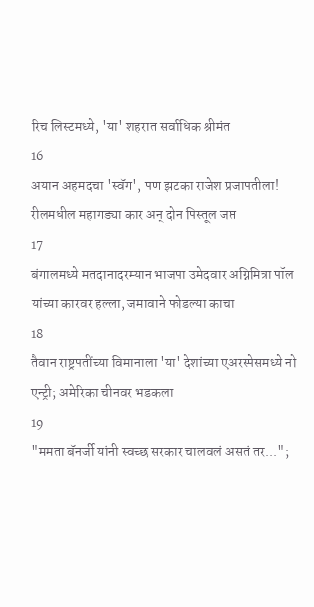रिच लिस्टमध्ये, 'या' शहरात सर्वाधिक श्रीमंत
16
अयान अहमदचा 'स्वॅग', पण झटका राजेश प्रजापतीला! रीलमधील महागड्या कार अन् दोन पिस्तूल जप्त
17
बंगालमध्ये मतदानादरम्यान भाजपा उमेदवार अग्निमित्रा पॉल यांच्या कारवर हल्ला, जमावाने फोडल्या काचा
18
तैवान राष्ट्रपतींच्या विमानाला 'या' देशांच्या एअरस्पेसमध्ये नो एन्ट्री; अमेरिका चीनवर भडकला
19
"ममता बॅनर्जी यांनी स्वच्छ सरकार चालवलं असतं तर...";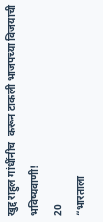खुद्द राहुल गांधींनीच  करून टाकली भाजपच्या विजयाची भविष्यवाणी!
20
“भारताला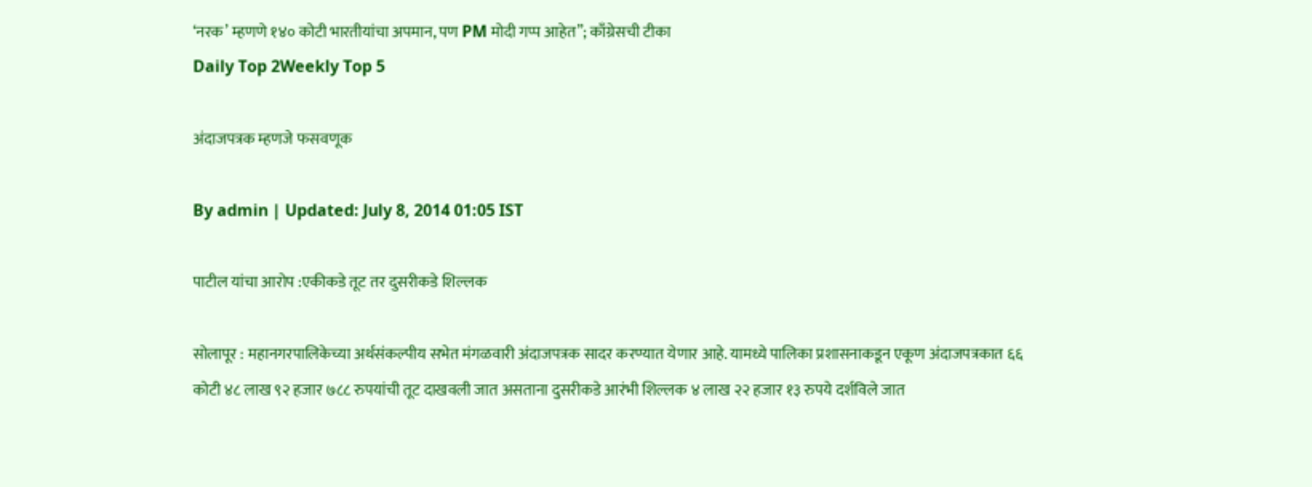‘नरक’ म्हणणे १४० कोटी भारतीयांचा अपमान, पण PM मोदी गप्प आहेत”; काँग्रेसची टीका
Daily Top 2Weekly Top 5

अंदाजपत्रक म्हणजे फसवणूक

By admin | Updated: July 8, 2014 01:05 IST

पाटील यांचा आरोप :एकीकडे तूट तर दुसरीकडे शिल्लक

सोलापूर : महानगरपालिकेच्या अर्थसंकल्पीय सभेत मंगळवारी अंदाजपत्रक सादर करण्यात येणार आहे. यामध्ये पालिका प्रशासनाकडून एकूण अंदाजपत्रकात ६६ कोटी ४८ लाख ९२ हजार ७८८ रुपयांची तूट दाखवली जात असताना दुसरीकडे आरंभी शिल्लक ४ लाख २२ हजार १३ रुपये दर्शविले जात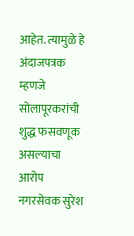आहेत. त्यामुळे हे अंदाजपत्रक म्हणजे सोलापूरकरांची शुद्ध फसवणूक असल्याचा आरोप नगरसेवक सुरेश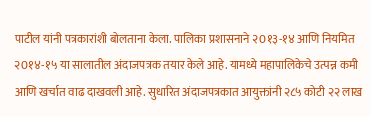पाटील यांनी पत्रकारांशी बोलताना केला. पालिका प्रशासनाने २0१३-१४ आणि नियमित २0१४-१५ या सालातील अंदाजपत्रक तयार केले आहे. यामध्ये महापालिकेचे उत्पन्न कमी आणि खर्चात वाढ दाखवली आहे. सुधारित अंदाजपत्रकात आयुक्तांनी २८५ कोटी २२ लाख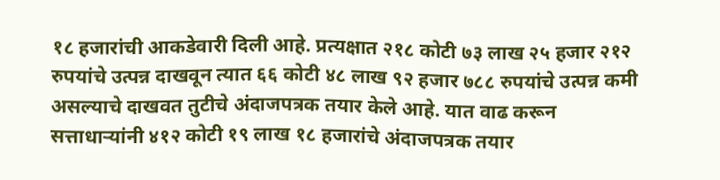१८ हजारांची आकडेवारी दिली आहे. प्रत्यक्षात २१८ कोटी ७३ लाख २५ हजार २१२ रुपयांचे उत्पन्न दाखवून त्यात ६६ कोटी ४८ लाख ९२ हजार ७८८ रुपयांचे उत्पन्न कमी असल्याचे दाखवत तुटीचे अंदाजपत्रक तयार केले आहे. यात वाढ करून सत्ताधाऱ्यांनी ४१२ कोटी १९ लाख १८ हजारांचे अंदाजपत्रक तयार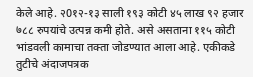केले आहे. २0१२-१३ साली १९३ कोटी ४५ लाख ९२ हजार ७८८ रुपयांचे उत्पन्न कमी होते. असे असताना ११५ कोटी भांडवली कामाचा तक्ता जोडण्यात आला आहे. एकीकडे तुटीचे अंदाजपत्रक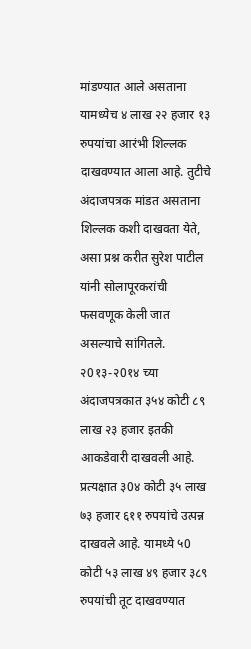मांडण्यात आले असताना यामध्येच ४ लाख २२ हजार १३ रुपयांचा आरंभी शिल्लक दाखवण्यात आला आहे. तुटीचे अंदाजपत्रक मांडत असताना शिल्लक कशी दाखवता येते, असा प्रश्न करीत सुरेश पाटील यांनी सोलापूरकरांची फसवणूक केली जात असल्याचे सांगितले. २0१३-२0१४ च्या अंदाजपत्रकात ३५४ कोटी ८९ लाख २३ हजार इतकी आकडेवारी दाखवली आहे. प्रत्यक्षात ३0४ कोटी ३५ लाख ७३ हजार ६११ रुपयांचे उत्पन्न दाखवले आहे. यामध्ये ५0 कोटी ५३ लाख ४९ हजार ३८९ रुपयांची तूट दाखवण्यात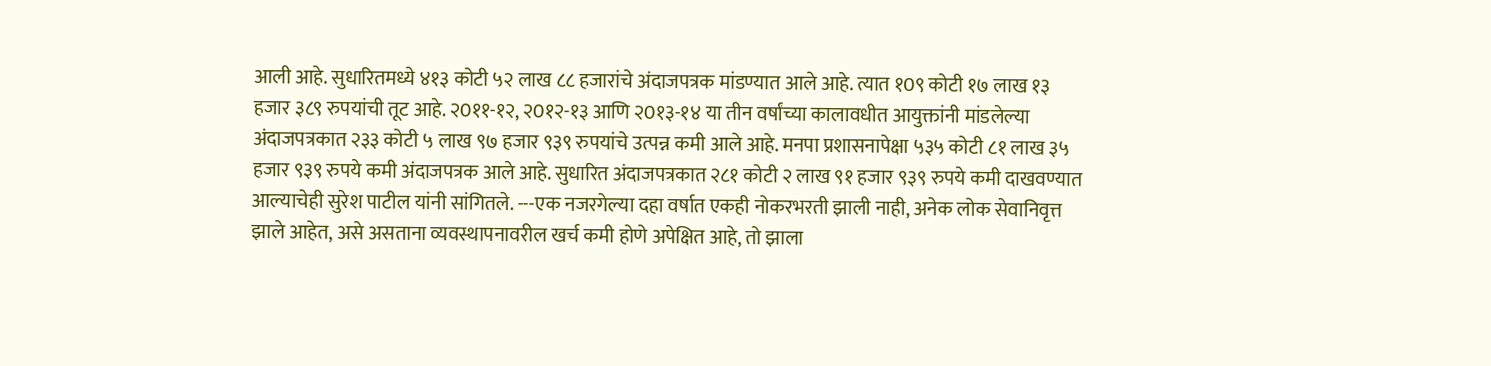आली आहे. सुधारितमध्ये ४१३ कोटी ५२ लाख ८८ हजारांचे अंदाजपत्रक मांडण्यात आले आहे. त्यात १0९ कोटी १७ लाख १३ हजार ३८९ रुपयांची तूट आहे. २0११-१२, २0१२-१३ आणि २0१३-१४ या तीन वर्षांच्या कालावधीत आयुक्तांनी मांडलेल्या अंदाजपत्रकात २३३ कोटी ५ लाख ९७ हजार ९३९ रुपयांचे उत्पन्न कमी आले आहे. मनपा प्रशासनापेक्षा ५३५ कोटी ८१ लाख ३५ हजार ९३९ रुपये कमी अंदाजपत्रक आले आहे. सुधारित अंदाजपत्रकात २८१ कोटी २ लाख ९१ हजार ९३९ रुपये कमी दाखवण्यात आल्याचेही सुरेश पाटील यांनी सांगितले. ---एक नजरगेल्या दहा वर्षात एकही नोकरभरती झाली नाही, अनेक लोक सेवानिवृत्त झाले आहेत, असे असताना व्यवस्थापनावरील खर्च कमी होणे अपेक्षित आहे, तो झाला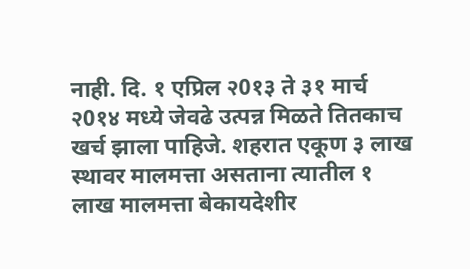नाही. दि. १ एप्रिल २0१३ ते ३१ मार्च २0१४ मध्ये जेवढे उत्पन्न मिळते तितकाच खर्च झाला पाहिजे. शहरात एकूण ३ लाख स्थावर मालमत्ता असताना त्यातील १ लाख मालमत्ता बेकायदेशीर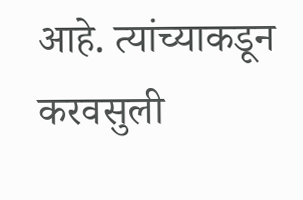आहे. त्यांच्याकडून करवसुली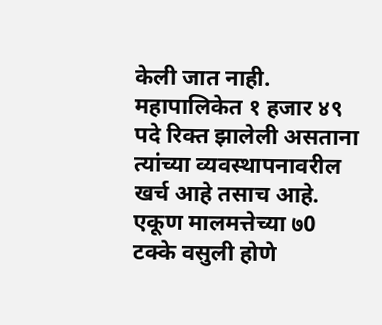केली जात नाही. महापालिकेत १ हजार ४९ पदे रिक्त झालेली असताना त्यांच्या व्यवस्थापनावरील खर्च आहे तसाच आहे. एकूण मालमत्तेच्या ७0 टक्के वसुली होणे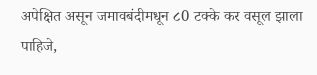अपेक्षित असून जमावबंदीमधून ८0 टक्के कर वसूल झाला पाहिजे,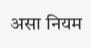असा नियम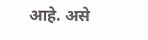आहे. असे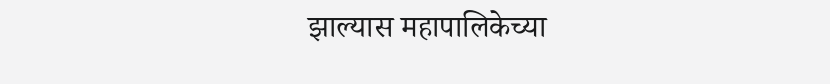झाल्यास महापालिकेच्या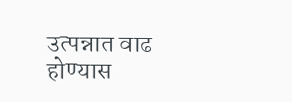उत्पन्नात वाढ होण्यास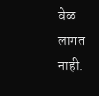वेळ लागत नाही.